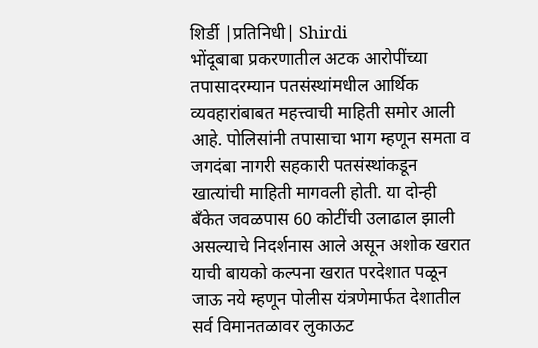शिर्डी |प्रतिनिधी| Shirdi
भोंदूबाबा प्रकरणातील अटक आरोपींच्या तपासादरम्यान पतसंस्थांमधील आर्थिक व्यवहारांबाबत महत्त्वाची माहिती समोर आली आहे. पोलिसांनी तपासाचा भाग म्हणून समता व जगदंबा नागरी सहकारी पतसंस्थांकडून खात्यांची माहिती मागवली होती. या दोन्ही बँकेत जवळपास 60 कोटींची उलाढाल झाली असल्याचे निदर्शनास आले असून अशोक खरात याची बायको कल्पना खरात परदेशात पळून जाऊ नये म्हणून पोलीस यंत्रणेमार्फत देशातील सर्व विमानतळावर लुकाऊट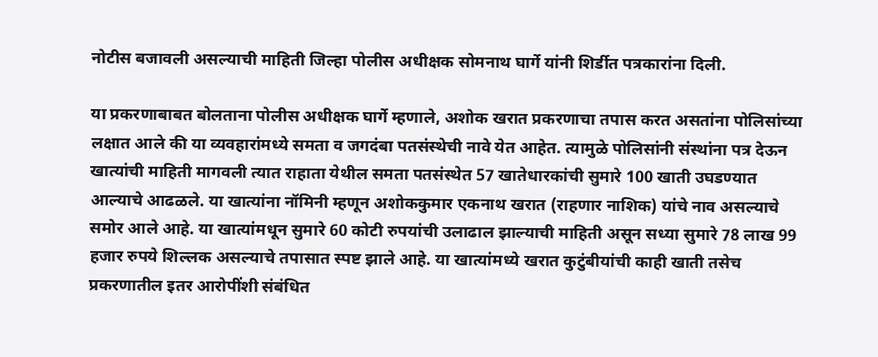नोटीस बजावली असल्याची माहिती जिल्हा पोलीस अधीक्षक सोमनाथ घार्गे यांनी शिर्डीत पत्रकारांना दिली.

या प्रकरणाबाबत बोलताना पोलीस अधीक्षक घार्गे म्हणाले, अशोक खरात प्रकरणाचा तपास करत असतांना पोलिसांच्या लक्षात आले की या व्यवहारांमध्ये समता व जगदंबा पतसंस्थेची नावे येत आहेत. त्यामुळे पोलिसांनी संस्थांना पत्र देऊन खात्यांची माहिती मागवली त्यात राहाता येथील समता पतसंस्थेत 57 खातेधारकांची सुमारे 100 खाती उघडण्यात आल्याचे आढळले. या खात्यांना नॉमिनी म्हणून अशोककुमार एकनाथ खरात (राहणार नाशिक) यांचे नाव असल्याचे समोर आले आहे. या खात्यांमधून सुमारे 60 कोटी रुपयांची उलाढाल झाल्याची माहिती असून सध्या सुमारे 78 लाख 99 हजार रुपये शिल्लक असल्याचे तपासात स्पष्ट झाले आहे. या खात्यांमध्ये खरात कुटुंबीयांची काही खाती तसेच प्रकरणातील इतर आरोपींशी संबंधित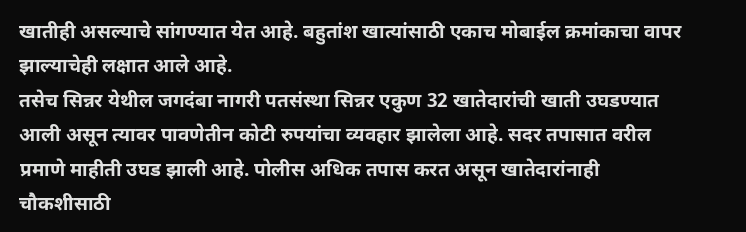खातीही असल्याचे सांगण्यात येत आहे. बहुतांश खात्यांसाठी एकाच मोबाईल क्रमांकाचा वापर झाल्याचेही लक्षात आले आहे.
तसेच सिन्नर येथील जगदंबा नागरी पतसंस्था सिन्नर एकुण 32 खातेदारांची खाती उघडण्यात आली असून त्यावर पावणेतीन कोटी रुपयांचा व्यवहार झालेला आहे. सदर तपासात वरील प्रमाणे माहीती उघड झाली आहे. पोलीस अधिक तपास करत असून खातेदारांनाही चौकशीसाठी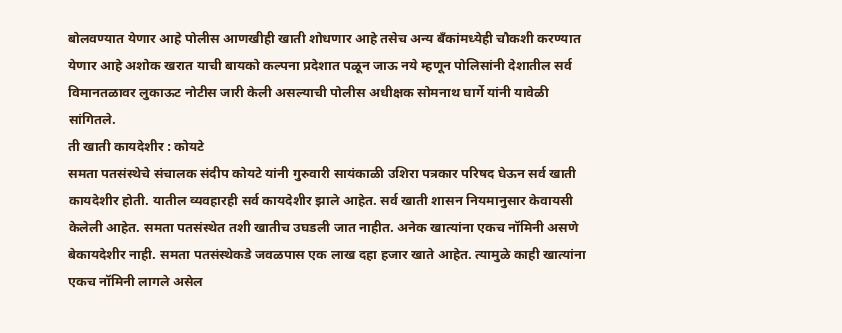बोलवण्यात येणार आहे पोलीस आणखीही खाती शोधणार आहे तसेच अन्य बँकांमध्येही चौकशी करण्यात येणार आहे अशोक खरात याची बायको कल्पना प्रदेशात पळून जाऊ नये म्हणून पोलिसांनी देशातील सर्व विमानतळावर लुकाऊट नोटीस जारी केली असल्याची पोलीस अधीक्षक सोमनाथ घार्गे यांनी यावेळी सांगितले.
ती खाती कायदेशीर : कोयटे
समता पतसंस्थेचे संचालक संदीप कोयटे यांनी गुरुवारी सायंकाळी उशिरा पत्रकार परिषद घेऊन सर्व खाती कायदेशीर होती. यातील व्यवहारही सर्व कायदेशीर झाले आहेत. सर्व खाती शासन नियमानुसार केवायसी केलेली आहेत. समता पतसंस्थेत तशी खातीच उघडली जात नाहीत. अनेक खात्यांना एकच नॉमिनी असणे बेकायदेशीर नाही. समता पतसंस्थेकडे जवळपास एक लाख दहा हजार खाते आहेत. त्यामुळे काही खात्यांना एकच नॉमिनी लागले असेल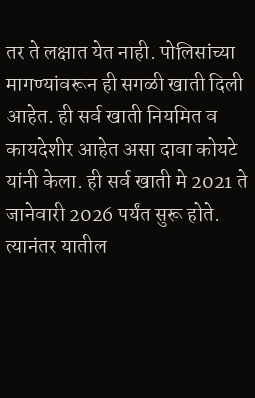तर ते लक्षात येत नाही. पोलिसांच्या मागण्यांवरून ही सगळी खाती दिली आहेत. ही सर्व खाती नियमित व कायदेशीर आहेत असा दावा कोयटे यांनी केला. ही सर्व खाती मे 2021 ते जानेवारी 2026 पर्यंत सुरू होते. त्यानंतर यातील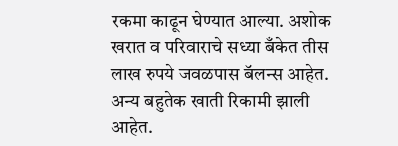रकमा काढून घेण्यात आल्या. अशोक खरात व परिवाराचे सध्या बँकेत तीस लाख रुपये जवळपास बॅलन्स आहेत. अन्य बहुतेक खाती रिकामी झाली आहेत.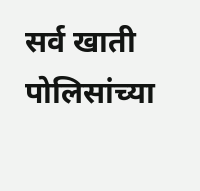सर्व खाती पोलिसांच्या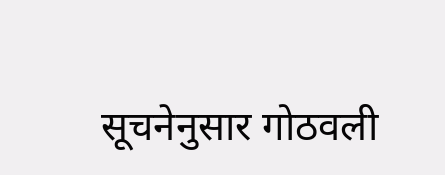सूचनेनुसार गोठवली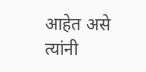आहेत असे त्यांनी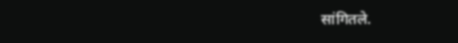सांगितले.